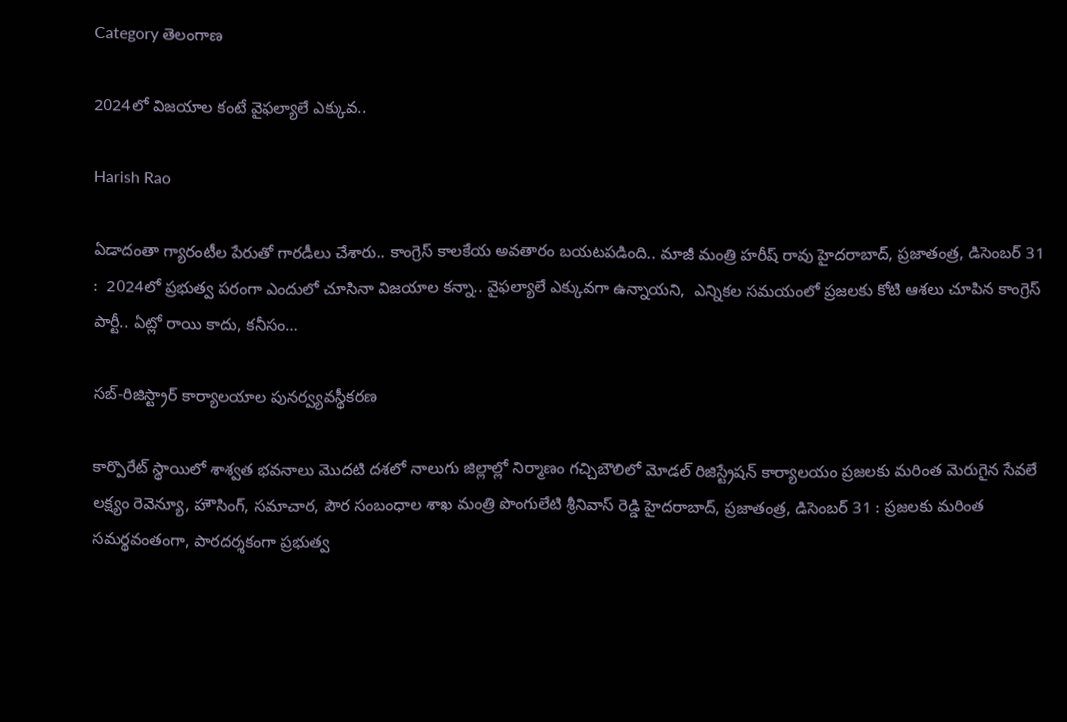Category తెలంగాణ

2024లో విజ‌యాల కంటే వైఫ‌ల్యాలే ఎక్కువ‌..

Harish Rao

ఏడాదంతా గ్యారంటీల పేరుతో గారడీలు చేశారు.. కాంగ్రెస్ కాలకేయ అవతారం బయటపడింది.. మాజీ మంత్రి హరీష్ రావు హైద‌రాబాద్‌, ప్ర‌జాతంత్ర‌, డిసెంబ‌ర్ 31 :  2024లో ప్రభుత్వ పరంగా ఎందులో చూసినా విజయాల కన్నా.. వైఫల్యాలే ఎక్కువగా ఉన్నాయని,  ఎన్నికల సమయంలో ప్రజలకు కోటి ఆశలు చూపిన కాంగ్రెస్ పార్టీ.. ఏట్లో రాయి కాదు, కనీసం…

సబ్-రిజిస్ట్రార్ కార్యాలయాల పునర్వ్యవస్థీకరణ

కార్పొరేట్ స్థాయిలో శాశ్వత భవనాలు మొదటి దశలో నాలుగు జిల్లాల్లో నిర్మాణం గచ్చిబౌలిలో మోడల్ రిజిస్ట్రేషన్ కార్యాలయం ప్రజలకు మరింత మెరుగైన సేవలే ల‌క్ష్యం రెవెన్యూ, హౌసింగ్, సమాచార, పౌర సంబంధాల శాఖ మంత్రి పొంగులేటి శ్రీనివాస్ రెడ్డి హైదరాబాద్, ప్ర‌జాతంత్ర, డిసెంబ‌ర్ 31 : ప్రజలకు మరింత సమర్థవంతంగా, పారదర్శకంగా ప్రభుత్వ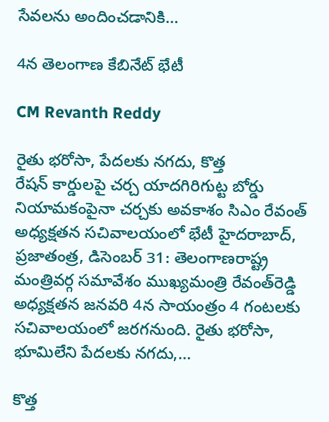సేవలను అందించడానికి…

4న తెలంగాణ కేబినేట్‌ ‌భేటీ

CM Revanth Reddy

రైతు భరోసా, పేదలకు నగదు, కొత్త రేషన్‌ ‌కార్డులపై చర్చ యాదగిరిగుట్ట బోర్డు నియామకంపైనా చర్చకు అవకాశం సిఎం రేవంత్‌ అధ్యక్షతన సచివాలయంలో భేటీ హైదరాబాద్‌, ప్రజాతంత్ర, డిసెంబర్ 31: తెలంగాణరాష్ట్ర మంత్రివర్గ సమావేశం ముఖ్యమంత్రి రేవంత్‌రెడ్డి అధ్యక్షతన జనవరి 4న సాయంత్రం 4 గంటలకు సచివాలయంలో జరగనుంది. రైతు భరోసా, భూమిలేని పేదలకు నగదు,…

కొత్త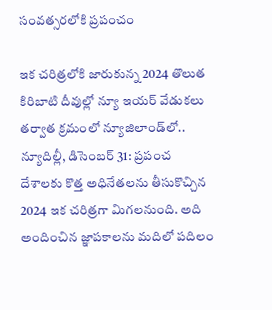సంవ‌త్స‌ర‌లోకి ప్రపంచం

ఇక చరిత్రలోకి జారుకున్న‌ 2024 తొలుత కిరిబాటి దీవుల్లో న్యూ ఇయ‌ర్ వేడుక‌లు తర్వాత క్రమంలో న్యూజిలాండ్‌లో..  న్యూదిల్లీ, డిసెంబర్ 31: ప్రపంచ దేశాలకు కొత్త అధినేతలను తీసుకొచ్చిన 2024 ఇక చరిత్రగా మిగలనుంది. అది అందించిన జ్ఞాపకాలను మదిలో పదిలం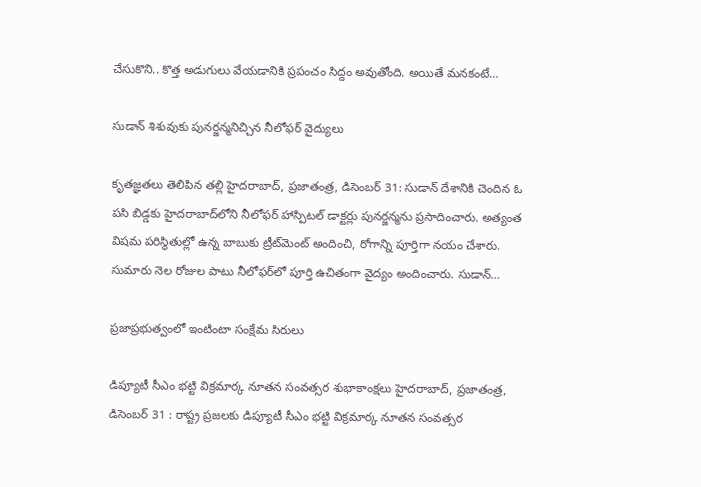చేసుకొని.. కొత్త అడుగులు వేయడానికి ప్రపంచం సిద్దం అవుతోంది. అయితే మనకంటే…

సుడాన్ శిశువుకు పునర్జన్మనిచ్చిన‌ నీలోఫర్ వైద్యులు

కృత‌జ్ఞ‌త‌లు తెలిపిన త‌ల్లి హైదరాబాద్, ప్రజాతంత్ర, డిసెంబర్ 31: సుడాన్‌ దేశానికి చెందిన ఓ పసి బిడ్డకు హైదరాబాద్‌లోని నీలోఫర్ హాస్పిటల్‌ డాక్టర్లు పునర్జన్మను ప్రసాదించారు. అత్యంత విషమ పరిస్థితుల్లో ఉన్న బాబుకు ట్రీట్‌మెంట్ అందించి, రోగాన్ని పూర్తిగా నయం చేశారు. సుమారు నెల రోజుల పాటు నీలోఫర్‌‌లో పూర్తి ఉచితంగా వైద్యం అందించారు. సుడాన్‌…

ప్ర‌జాప్ర‌భుత్వంలో ఇంటింటా సంక్షేమ సిరులు

డిప్యూటీ సీఎం భ‌ట్టి విక్ర‌మార్క‌ నూత‌న సంవ‌త్స‌ర శుభాకాంక్ష‌లు హైద‌రాబాద్‌, ప్ర‌జాతంత్ర‌, డిసెంబ‌ర్ 31 : రాష్ట్ర ప్ర‌జ‌ల‌కు డిప్యూటీ సీఎం భ‌ట్టి విక్ర‌మార్క‌ నూత‌న సంవ‌త్స‌ర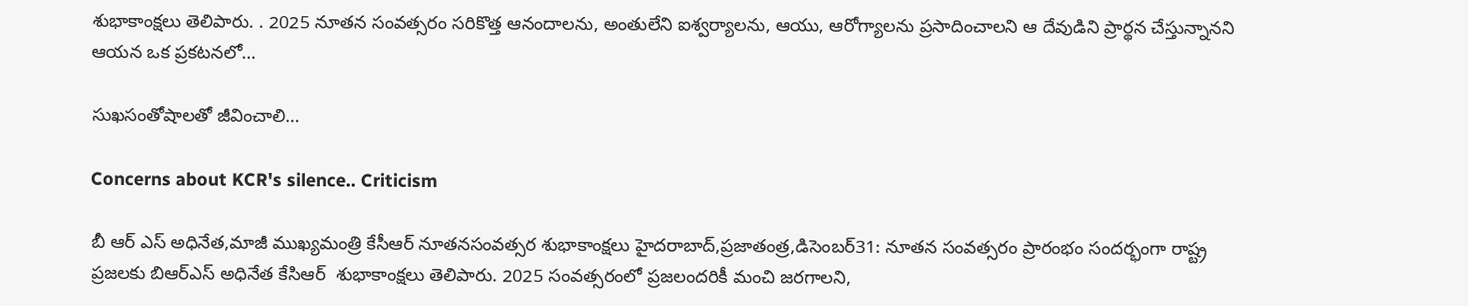శుభాకాంక్ష‌లు తెలిపారు. . 2025 నూత‌న సంవ‌త్స‌రం స‌రికొత్త ఆనందాల‌ను, అంతులేని ఐశ్వ‌ర్యాల‌ను, ఆయు, ఆరోగ్యాలను ప్ర‌సాదించాల‌ని ఆ దేవుడిని ప్రార్థ‌న చేస్తున్నాన‌ని ఆయ‌న ఒక ప్ర‌క‌ట‌న‌లో…

సుఖసంతోషాలతో జీవించాలి…

Concerns about KCR's silence.. Criticism

బీ ఆర్ ఎస్ అధినేత,మాజీ ముఖ్యమంత్రి కేసీఆర్ నూతనసంవత్సర శుభాకాంక్షలు హైదరాబాద్,ప్రజాతంత్ర,డిసెంబర్31: నూతన సంవత్సరం ప్రారంభం సందర్భంగా రాష్ట్ర ప్రజలకు బిఆర్ఎస్ అధినేత కేసిఆర్  శుభాకాంక్షలు తెలిపారు. 2025 సంవత్సరంలో ప్రజలందరికీ మంచి జరగాలని,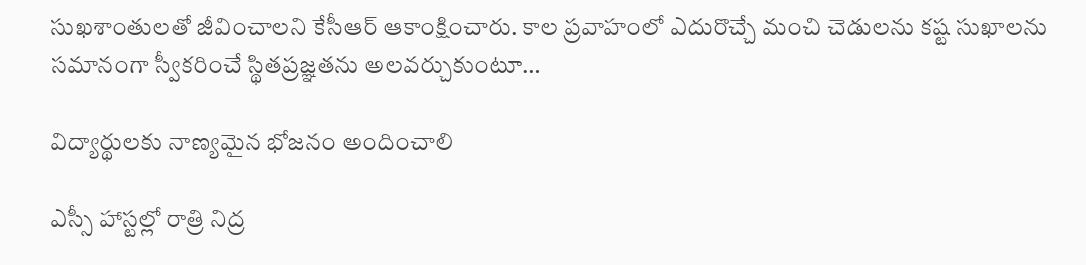సుఖశాంతులతో జీవించాలని కేసీఆర్ ఆకాంక్షించారు. కాల ప్రవాహంలో ఎదురొచ్చే మంచి చెడులను కష్ట సుఖాలను సమానంగా స్వీకరించే స్థితప్రజ్ఞతను అలవర్చుకుంటూ…

విద్యార్థులకు నాణ్యమైన భోజనం అందించాలి

ఎస్సీ హాస్టల్లో రాత్రి నిద్ర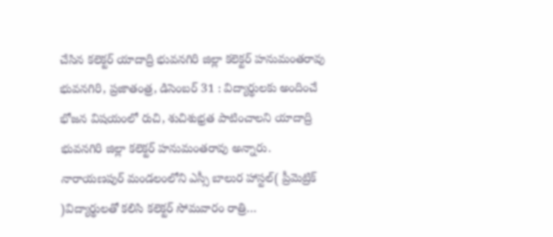చేసిన క‌లెక్ట‌ర్‌ యాదాద్రి భువనగిరి జిల్లా కలెక్టర్ హనుమంతరావు భువ‌న‌గిరి, ప్ర‌జాతంత్ర‌, డిసెంబ‌ర్ 31 : విద్యార్థులకు అందించే భోజన విషయంలో రుచి, శుచిశుభ్ర‌త‌ పాటించాలని యాదాద్రి భువనగిరి జిల్లా కలెక్టర్ హనుమంతరావు అన్నారు. నారాయణపుర్ మండలంలోని ఎస్సీ బాలుర హాస్టల్( ప్రీమెట్రిక్ )విద్యార్థులతో కలిసి క‌లెక్ట‌ర్ సోమ‌వారం రాత్రి…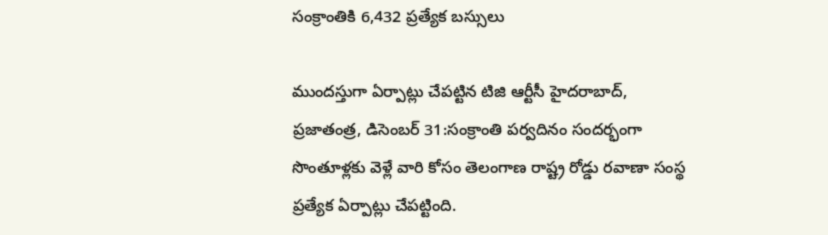సంక్రాంతికి 6,432 ప్రత్యేక బస్సులు

ముంద‌స్తుగా ఏర్పాట్లు చేపట్టిన టిజి ఆర్టీసీ హైదరాబాద్‌, ప్రజాతంత్ర, డిసెంబర్ 31:సంక్రాంతి పర్వదినం సందర్భంగా సొంతూళ్లకు వెళ్లే వారి కోసం తెలంగాణ రాష్ట్ర రోడ్డు రవాణా సంస్థ ప్రత్యేక ఏర్పాట్లు చేపట్టింది.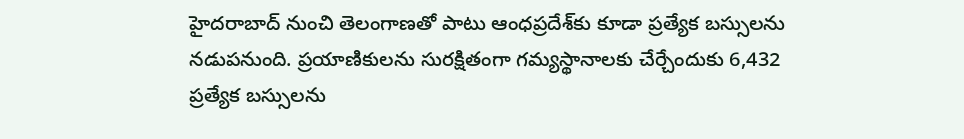హైదరాబాద్‌ ‌నుంచి తెలంగాణతో పాటు ఆంధప్రదేశ్‌కు కూడా ప్రత్యేక బస్సులను నడుపనుంది. ప్రయాణికులను సురక్షితంగా గమ్యస్థానాలకు చేర్చేందుకు 6,432 ప్రత్యేక బస్సులను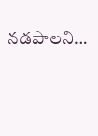నడపాలని…